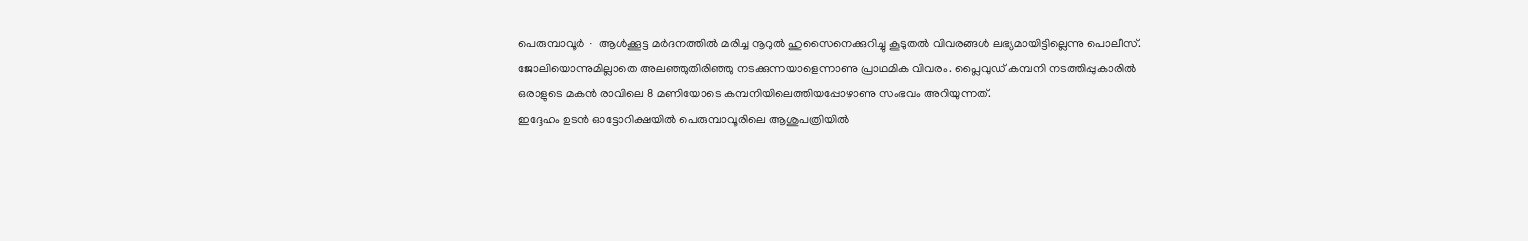പെരുമ്പാവൂർ ∙ ആൾക്കൂട്ട മർദനത്തിൽ മരിച്ച നൂറുൽ ഹുസൈനെക്കുറിച്ചു കൂടുതൽ വിവരങ്ങൾ ലഭ്യമായിട്ടില്ലെന്നു പൊലീസ്.
ജോലിയൊന്നുമില്ലാതെ അലഞ്ഞുതിരിഞ്ഞു നടക്കുന്നയാളെന്നാണു പ്രാഥമിക വിവരം. പ്ലൈവുഡ് കമ്പനി നടത്തിപ്പുകാരിൽ ഒരാളുടെ മകൻ രാവിലെ 8 മണിയോടെ കമ്പനിയിലെത്തിയപ്പോഴാണു സംഭവം അറിയുന്നത്.
ഇദ്ദേഹം ഉടൻ ഓട്ടോറിക്ഷയിൽ പെരുമ്പാവൂരിലെ ആശുപത്രിയിൽ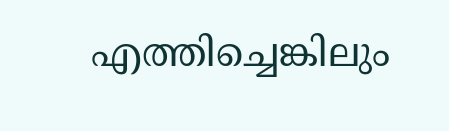എത്തിച്ചെങ്കിലും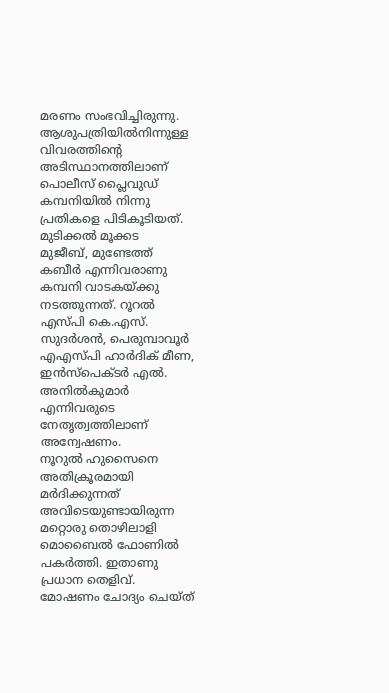മരണം സംഭവിച്ചിരുന്നു. ആശുപത്രിയിൽനിന്നുള്ള വിവരത്തിന്റെ അടിസ്ഥാനത്തിലാണ് പൊലീസ് പ്ലൈവുഡ് കമ്പനിയിൽ നിന്നു പ്രതികളെ പിടികൂടിയത്.
മുടിക്കൽ മൂക്കട
മുജീബ്, മുണ്ടേത്ത് കബീർ എന്നിവരാണു കമ്പനി വാടകയ്ക്കു നടത്തുന്നത്. റൂറൽ എസ്പി കെ.എസ്.
സുദർശൻ, പെരുമ്പാവൂർ എഎസ്പി ഹാർദിക് മീണ, ഇൻസ്പെക്ടർ എൽ. അനിൽകുമാർ എന്നിവരുടെ നേതൃത്വത്തിലാണ് അന്വേഷണം.
നൂറുൽ ഹുസൈനെ അതിക്രൂരമായി മർദിക്കുന്നത് അവിടെയുണ്ടായിരുന്ന മറ്റൊരു തൊഴിലാളി മൊബൈൽ ഫോണിൽ പകർത്തി. ഇതാണു പ്രധാന തെളിവ്.
മോഷണം ചോദ്യം ചെയ്ത്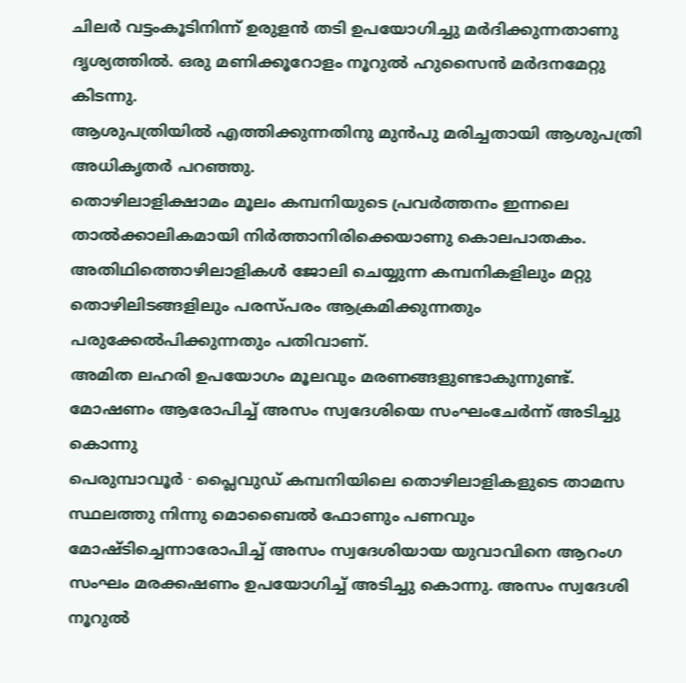ചിലർ വട്ടംകൂടിനിന്ന് ഉരുളൻ തടി ഉപയോഗിച്ചു മർദിക്കുന്നതാണു ദൃശ്യത്തിൽ. ഒരു മണിക്കൂറോളം നൂറുൽ ഹുസൈൻ മർദനമേറ്റു കിടന്നു.
ആശുപത്രിയിൽ എത്തിക്കുന്നതിനു മുൻപു മരിച്ചതായി ആശുപത്രി അധികൃതർ പറഞ്ഞു.
തൊഴിലാളിക്ഷാമം മൂലം കമ്പനിയുടെ പ്രവർത്തനം ഇന്നലെ താൽക്കാലികമായി നിർത്താനിരിക്കെയാണു കൊലപാതകം. അതിഥിത്തൊഴിലാളികൾ ജോലി ചെയ്യുന്ന കമ്പനികളിലും മറ്റു തൊഴിലിടങ്ങളിലും പരസ്പരം ആക്രമിക്കുന്നതും പരുക്കേൽപിക്കുന്നതും പതിവാണ്.
അമിത ലഹരി ഉപയോഗം മൂലവും മരണങ്ങളുണ്ടാകുന്നുണ്ട്.
മോഷണം ആരോപിച്ച് അസം സ്വദേശിയെ സംഘംചേർന്ന് അടിച്ചു കൊന്നു
പെരുമ്പാവൂർ ∙ പ്ലൈവുഡ് കമ്പനിയിലെ തൊഴിലാളികളുടെ താമസ സ്ഥലത്തു നിന്നു മൊബൈൽ ഫോണും പണവും മോഷ്ടിച്ചെന്നാരോപിച്ച് അസം സ്വദേശിയായ യുവാവിനെ ആറംഗ സംഘം മരക്കഷണം ഉപയോഗിച്ച് അടിച്ചു കൊന്നു. അസം സ്വദേശി നൂറുൽ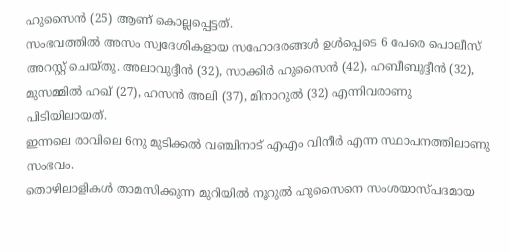ഹുസൈൻ (25) ആണ് കൊല്ലപ്പെട്ടത്.
സംഭവത്തിൽ അസം സ്വദേശികളായ സഹോദരങ്ങൾ ഉൾപ്പെടെ 6 പേരെ പൊലീസ് അറസ്റ്റ് ചെയ്തു. അലാവുദ്ദീൻ (32), സാക്കിർ ഹുസൈൻ (42), ഹബീബുദ്ദീൻ (32), മുസമ്മിൽ ഹഖ് (27), ഹസൻ അലി (37), മിനാറുൽ (32) എന്നിവരാണു പിടിയിലായത്.
ഇന്നലെ രാവിലെ 6നു മുടിക്കൽ വഞ്ചിനാട് എഎം വിനീർ എന്ന സ്ഥാപനത്തിലാണു സംഭവം.
തൊഴിലാളികൾ താമസിക്കുന്ന മുറിയിൽ നൂറുൽ ഹുസൈനെ സംശയാസ്പദമായ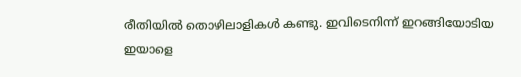രീതിയിൽ തൊഴിലാളികൾ കണ്ടു. ഇവിടെനിന്ന് ഇറങ്ങിയോടിയ ഇയാളെ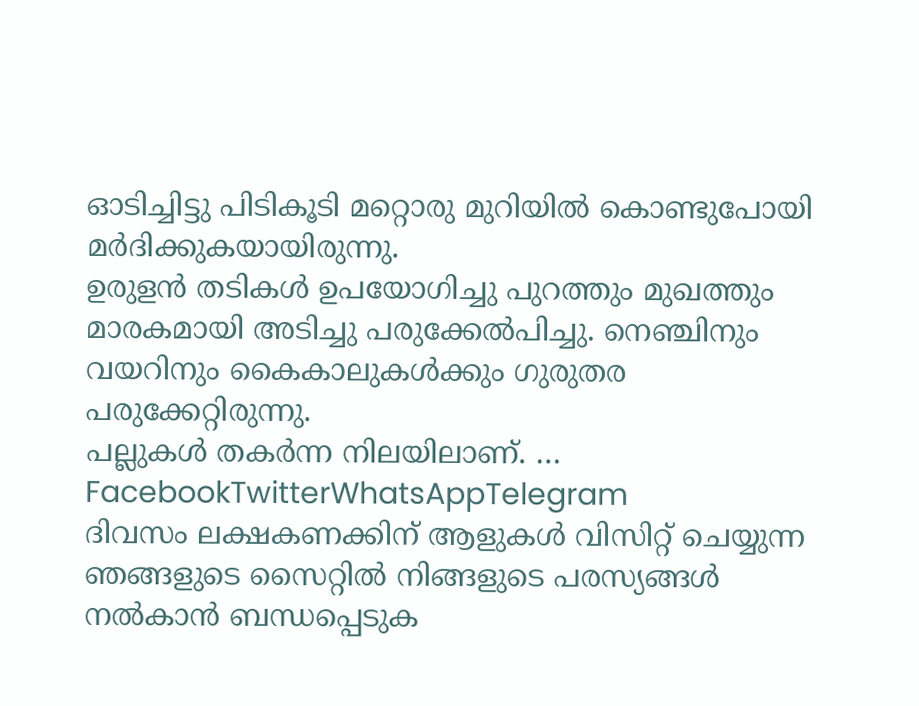ഓടിച്ചിട്ടു പിടികൂടി മറ്റൊരു മുറിയിൽ കൊണ്ടുപോയി മർദിക്കുകയായിരുന്നു.
ഉരുളൻ തടികൾ ഉപയോഗിച്ചു പുറത്തും മുഖത്തും മാരകമായി അടിച്ചു പരുക്കേൽപിച്ചു. നെഞ്ചിനും വയറിനും കൈകാലുകൾക്കും ഗുരുതര പരുക്കേറ്റിരുന്നു.
പല്ലുകൾ തകർന്ന നിലയിലാണ്. … FacebookTwitterWhatsAppTelegram
ദിവസം ലക്ഷകണക്കിന് ആളുകൾ വിസിറ്റ് ചെയ്യുന്ന ഞങ്ങളുടെ സൈറ്റിൽ നിങ്ങളുടെ പരസ്യങ്ങൾ നൽകാൻ ബന്ധപ്പെടുക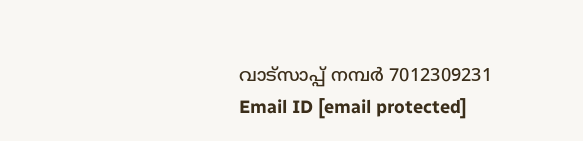വാട്സാപ്പ് നമ്പർ 7012309231 Email ID [email protected]